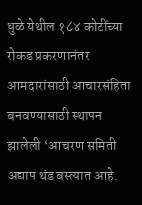धुळे येथील १८४ कोटींच्या रोकड प्रकरणानंतर आमदारांसाठी आचारसंहिता बनवण्यासाठी स्थापन झालेली ‘आचरण समिती अद्याप थंड बस्त्यात आहे.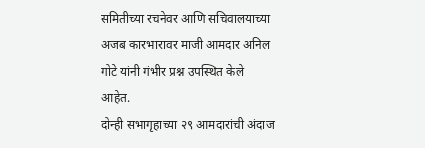समितीच्या रचनेवर आणि सचिवालयाच्या अजब कारभारावर माजी आमदार अनिल गोटे यांनी गंभीर प्रश्न उपस्थित केले आहेत.
दोन्ही सभागृहाच्या २९ आमदारांची अंदाज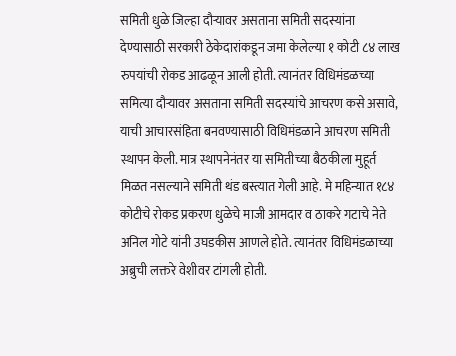समिती धुळे जिल्हा दौऱ्यावर असताना समिती सदस्यांना देण्यासाठी सरकारी ठेकेदारांकडून जमा केलेल्या १ कोटी ८४ लाख रुपयांची रोकड आढळून आली होती. त्यानंतर विधिमंडळच्या समित्या दौऱ्यावर असताना समिती सदस्यांचे आचरण कसे असावे, याची आचारसंहिता बनवण्यासाठी विधिमंडळाने आचरण समिती स्थापन केली. मात्र स्थापनेनंतर या समितीच्या बैठकीला मुहूर्त मिळत नसल्याने समिती थंड बस्त्यात गेली आहे. मे महिन्यात १८४ कोटीचे रोकड प्रकरण धुळेचे माजी आमदार व ठाकरे गटाचे नेते अनिल गोटे यांनी उघडकीस आणले होते. त्यानंतर विधिमंडळाच्या अब्रुची लक्तरे वेशीवर टांगली होती.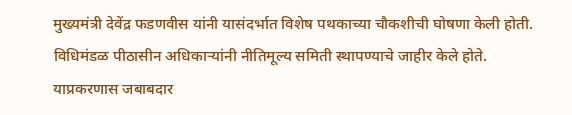मुख्यमंत्री देवेंद्र फडणवीस यांनी यासंदर्भात विशेष पथकाच्या चौकशीची घोषणा केली होती. विधिमंडळ पीठासीन अधिकाऱ्यांनी नीतिमूल्य समिती स्थापण्याचे जाहीर केले होते. याप्रकरणास जबाबदार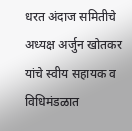धरत अंदाज समितीचे अध्यक्ष अर्जुन खोतकर यांचे स्वीय सहायक व विधिमंडळात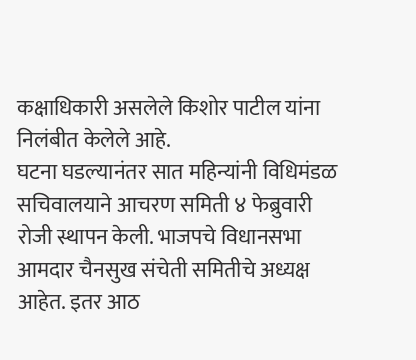कक्षाधिकारी असलेले किशोर पाटील यांना निलंबीत केलेले आहे.
घटना घडल्यानंतर सात महिन्यांनी विधिमंडळ सचिवालयाने आचरण समिती ४ फेब्रुवारी रोजी स्थापन केली. भाजपचे विधानसभा आमदार चैनसुख संचेती समितीचे अध्यक्ष आहेत. इतर आठ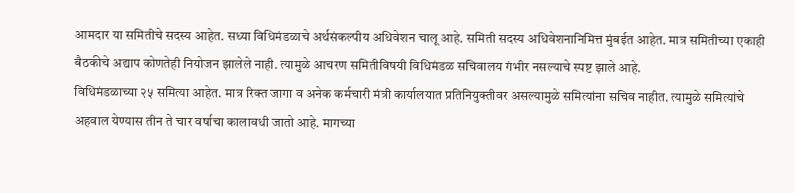आमदार या समितीचे सदस्य आहेत. सध्या विधिमंडळाचे अर्थसंकल्पीय अधिवेशन चालू आहे. समिती सदस्य अधिवेशनानिमित्त मुंबईत आहेत. मात्र समितीच्या एकाही बैठकीचे अद्याप कोणतेही नियोजन झालेले नाही. त्यामुळे आचरण समितीविषयी विधिमंडळ सचिवालय गंभीर नसल्याचे स्पष्ट झाले आहे.
विधिमंडळाच्या २५ समित्या आहेत. मात्र रिक्त जागा व अनेक कर्मचारी मंत्री कार्यालयात प्रतिनियुक्तीवर असल्यामुळे समित्यांना सचिव नाहीत. त्यामुळे समित्यांचे अहवाल येण्यास तीन ते चार वर्षाचा कालावधी जातो आहे. मागच्या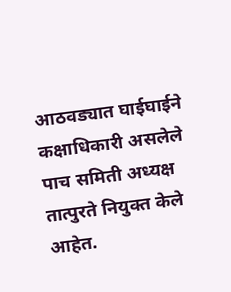आठवड्यात घाईघाईने कक्षाधिकारी असलेले पाच समिती अध्यक्ष तात्पुरते नियुक्त केले आहेत.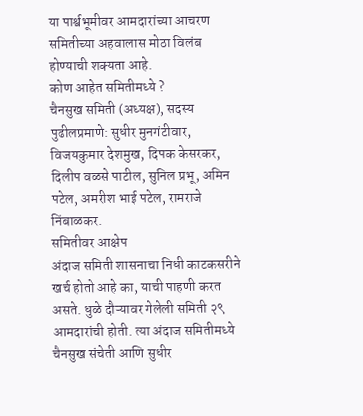या पार्श्वभूमीवर आमदारांच्या आचरण समितीच्या अहवालास मोठा विलंब होण्याची शक्यता आहे.
कोण आहेत समितीमध्ये ?
चैनसुख समिती (अध्यक्ष), सदस्य पुढीलप्रमाणे: सुधीर मुनगंटीवार, विजयकुमार देशमुख, दिपक केसरकर, दिलीप वळसे पाटील, सुनिल प्रभू, अमिन पटेल, अमरीश भाई पटेल, रामराजे निंबाळकर.
समितीवर आक्षेप
अंदाज समिती शासनाचा निधी काटकसरीने खर्च होतो आहे का, याची पाहणी करत असते. धुळे दौऱ्यावर गेलेली समिती २९ आमदारांची होती. त्या अंदाज समितीमध्ये चैनसुख संचेती आणि सुधीर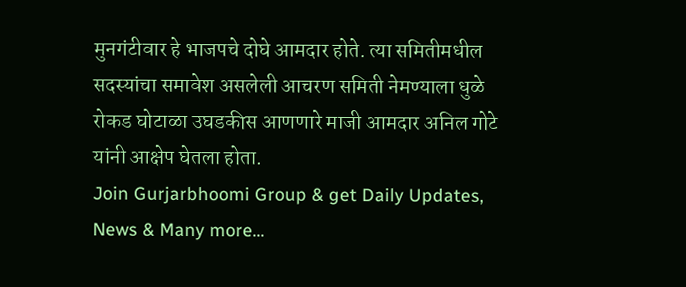मुनगंटीवार हे भाजपचे दोघे आमदार होते. त्या समितीमधील सदस्यांचा समावेश असलेली आचरण समिती नेमण्याला धुळे रोकड घोटाळा उघडकीस आणणारे माजी आमदार अनिल गोटे यांनी आक्षेप घेतला होता.
Join Gurjarbhoomi Group & get Daily Updates, News & Many more…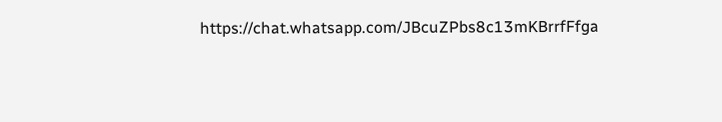https://chat.whatsapp.com/JBcuZPbs8c13mKBrrfFfga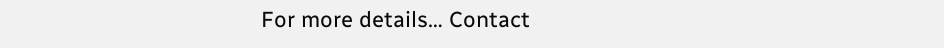For more details… Contact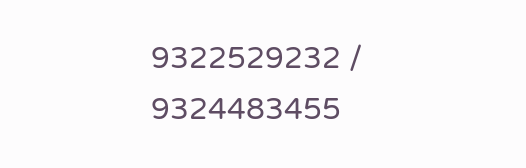9322529232 / 9324483455